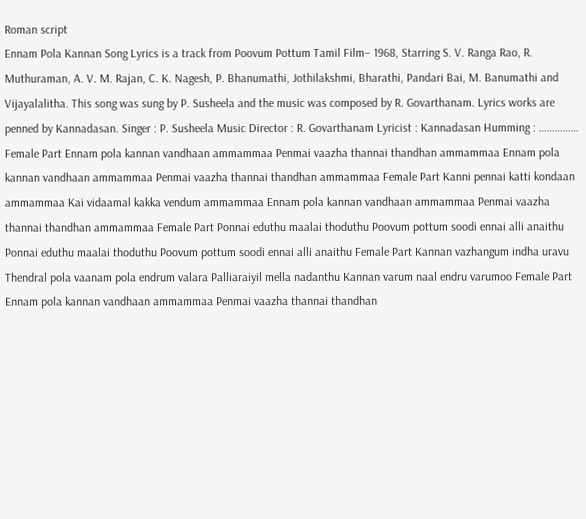Roman script
Ennam Pola Kannan Song Lyrics is a track from Poovum Pottum Tamil Film– 1968, Starring S. V. Ranga Rao, R. Muthuraman, A. V. M. Rajan, C. K. Nagesh, P. Bhanumathi, Jothilakshmi, Bharathi, Pandari Bai, M. Banumathi and Vijayalalitha. This song was sung by P. Susheela and the music was composed by R. Govarthanam. Lyrics works are penned by Kannadasan. Singer : P. Susheela Music Director : R. Govarthanam Lyricist : Kannadasan Humming : …………… Female Part Ennam pola kannan vandhaan ammammaa Penmai vaazha thannai thandhan ammammaa Ennam pola kannan vandhaan ammammaa Penmai vaazha thannai thandhan ammammaa Female Part Kanni pennai katti kondaan ammammaa Kai vidaamal kakka vendum ammammaa Ennam pola kannan vandhaan ammammaa Penmai vaazha thannai thandhan ammammaa Female Part Ponnai eduthu maalai thoduthu Poovum pottum soodi ennai alli anaithu Ponnai eduthu maalai thoduthu Poovum pottum soodi ennai alli anaithu Female Part Kannan vazhangum indha uravu Thendral pola vaanam pola endrum valara Palliaraiyil mella nadanthu Kannan varum naal endru varumoo Female Part Ennam pola kannan vandhaan ammammaa Penmai vaazha thannai thandhan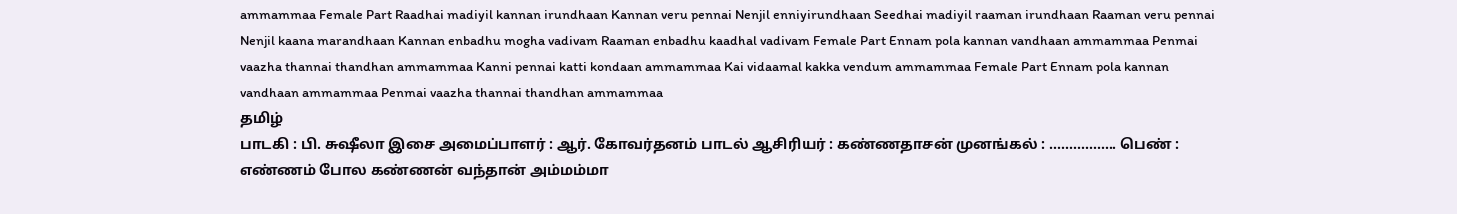ammammaa Female Part Raadhai madiyil kannan irundhaan Kannan veru pennai Nenjil enniyirundhaan Seedhai madiyil raaman irundhaan Raaman veru pennai Nenjil kaana marandhaan Kannan enbadhu mogha vadivam Raaman enbadhu kaadhal vadivam Female Part Ennam pola kannan vandhaan ammammaa Penmai vaazha thannai thandhan ammammaa Kanni pennai katti kondaan ammammaa Kai vidaamal kakka vendum ammammaa Female Part Ennam pola kannan vandhaan ammammaa Penmai vaazha thannai thandhan ammammaa
தமிழ்
பாடகி : பி. சுஷீலா இசை அமைப்பாளர் : ஆர். கோவர்தனம் பாடல் ஆசிரியர் : கண்ணதாசன் முனங்கல் : ................. பெண் : எண்ணம் போல கண்ணன் வந்தான் அம்மம்மா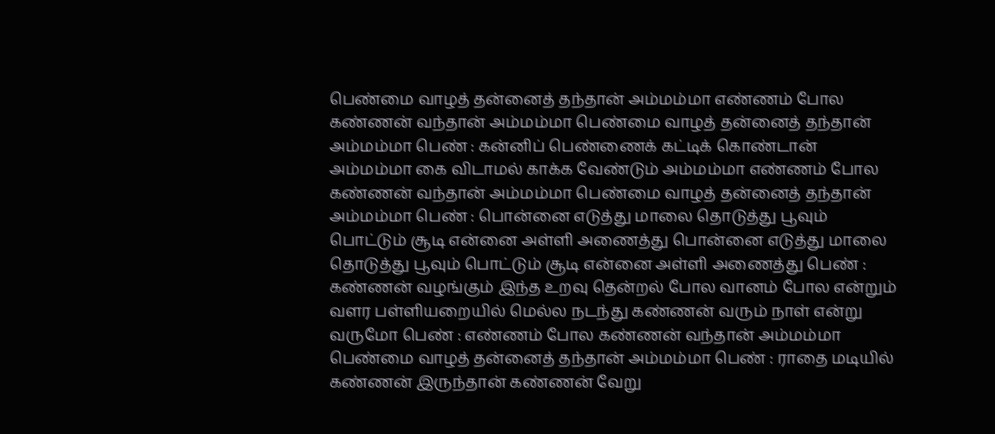பெண்மை வாழத் தன்னைத் தந்தான் அம்மம்மா எண்ணம் போல கண்ணன் வந்தான் அம்மம்மா பெண்மை வாழத் தன்னைத் தந்தான் அம்மம்மா பெண் : கன்னிப் பெண்ணைக் கட்டிக் கொண்டான் அம்மம்மா கை விடாமல் காக்க வேண்டும் அம்மம்மா எண்ணம் போல கண்ணன் வந்தான் அம்மம்மா பெண்மை வாழத் தன்னைத் தந்தான் அம்மம்மா பெண் : பொன்னை எடுத்து மாலை தொடுத்து பூவும் பொட்டும் சூடி என்னை அள்ளி அணைத்து பொன்னை எடுத்து மாலை தொடுத்து பூவும் பொட்டும் சூடி என்னை அள்ளி அணைத்து பெண் : கண்ணன் வழங்கும் இந்த உறவு தென்றல் போல வானம் போல என்றும் வளர பள்ளியறையில் மெல்ல நடந்து கண்ணன் வரும் நாள் என்று வருமோ பெண் : எண்ணம் போல கண்ணன் வந்தான் அம்மம்மா பெண்மை வாழத் தன்னைத் தந்தான் அம்மம்மா பெண் : ராதை மடியில் கண்ணன் இருந்தான் கண்ணன் வேறு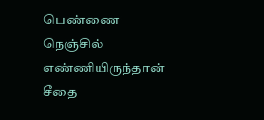பெண்ணை நெஞ்சில் எண்ணியிருந்தான் சீதை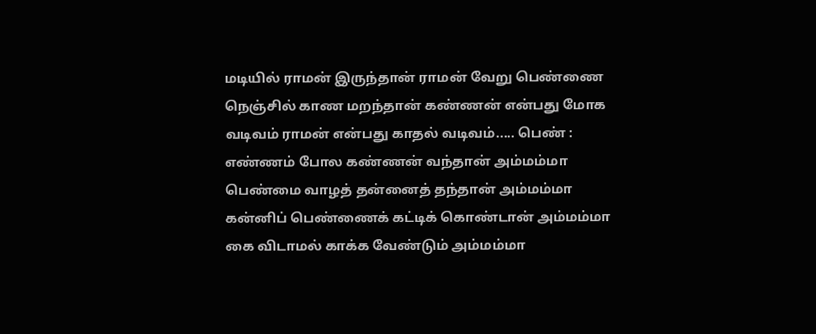மடியில் ராமன் இருந்தான் ராமன் வேறு பெண்ணை நெஞ்சில் காண மறந்தான் கண்ணன் என்பது மோக வடிவம் ராமன் என்பது காதல் வடிவம்..... பெண் : எண்ணம் போல கண்ணன் வந்தான் அம்மம்மா பெண்மை வாழத் தன்னைத் தந்தான் அம்மம்மா கன்னிப் பெண்ணைக் கட்டிக் கொண்டான் அம்மம்மா கை விடாமல் காக்க வேண்டும் அம்மம்மா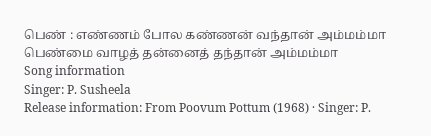பெண் : எண்ணம் போல கண்ணன் வந்தான் அம்மம்மா பெண்மை வாழத் தன்னைத் தந்தான் அம்மம்மா
Song information
Singer: P. Susheela
Release information: From Poovum Pottum (1968) · Singer: P.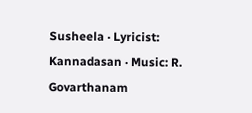Susheela · Lyricist: Kannadasan · Music: R. Govarthanam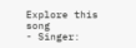Explore this song
- Singer: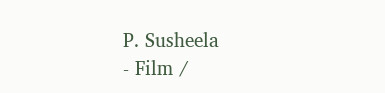P. Susheela
- Film /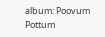album: Poovum Pottum